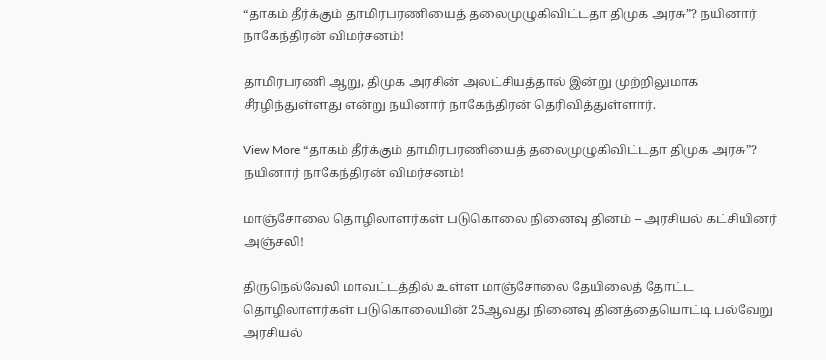“தாகம் தீர்க்கும் தாமிரபரணியைத் தலைமுழுகிவிட்டதா திமுக அரசு”? நயினார் நாகேந்திரன் விமர்சனம்!

தாமிரபரணி ஆறு, திமுக அரசின் அலட்சியத்தால் இன்று முற்றிலுமாக சீரழிந்துள்ளது என்று நயினார் நாகேந்திரன் தெரிவித்துள்ளார்.

View More “தாகம் தீர்க்கும் தாமிரபரணியைத் தலைமுழுகிவிட்டதா திமுக அரசு”? நயினார் நாகேந்திரன் விமர்சனம்!

மாஞ்சோலை தொழிலாளர்கள் படுகொலை நினைவு தினம் – அரசியல் கட்சியினர் அஞ்சலி!

திருநெல்வேலி மாவட்டத்தில் உள்ள மாஞ்சோலை தேயிலைத் தோட்ட தொழிலாளர்கள் படுகொலையின் 25ஆவது நினைவு தினத்தையொட்டி பல்வேறு அரசியல்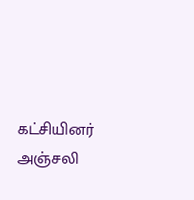கட்சியினர் அஞ்சலி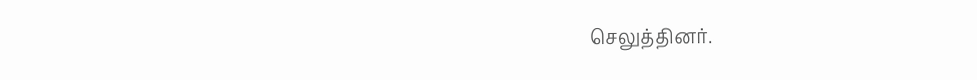செலுத்தினர்.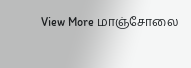View More மாஞ்சோலை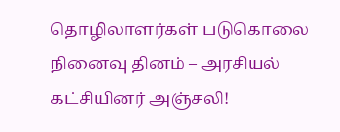தொழிலாளர்கள் படுகொலை நினைவு தினம் – அரசியல் கட்சியினர் அஞ்சலி!